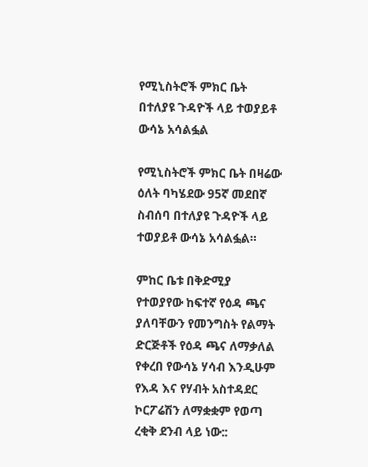የሚኒስትሮች ምክር ቤት በተለያዩ ጉዳዮች ላይ ተወያይቶ ውሳኔ አሳልፏል

የሚኒስትሮች ምክር ቤት በዛሬው ዕለት ባካሄደው 95ኛ መደበኛ ስብሰባ በተለያዩ ጉዳዮች ላይ ተወያይቶ ውሳኔ አሳልፏል።

ምከር ቤቱ በቅድሚያ የተወያየው ከፍተኛ የዕዳ ጫና ያለባቸውን የመንግስት የልማት ድርጅቶች የዕዳ ጫና ለማቃለል የቀረበ የውሳኔ ሃሳብ እንዲሁም የእዳ እና የሃብት አስተዳደር ኮርፖሬሽን ለማቋቋም የወጣ ረቂቅ ደንብ ላይ ነው::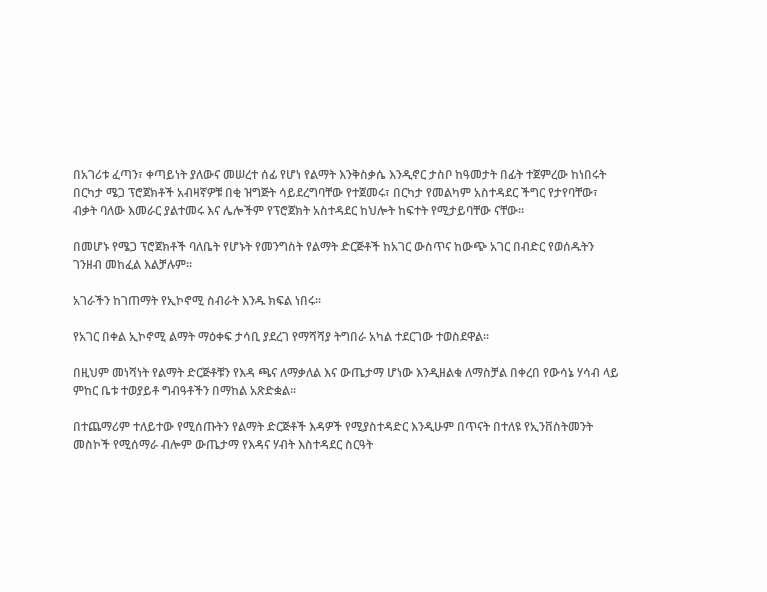በአገሪቱ ፈጣን፣ ቀጣይነት ያለውና መሠረተ ሰፊ የሆነ የልማት እንቅስቃሴ እንዲኖር ታስቦ ከዓመታት በፊት ተጀምረው ከነበሩት በርካታ ሜጋ ፕሮጀክቶች አብዛኛዎቹ በቂ ዝግጅት ሳይደረግባቸው የተጀመሩ፣ በርካታ የመልካም አስተዳደር ችግር የታየባቸው፣ ብቃት ባለው እመራር ያልተመሩ እና ሌሎችም የፕሮጀክት አስተዳደር ከህሎት ከፍተት የሚታይባቸው ናቸው።

በመሆኑ የሜጋ ፕሮጀክቶች ባለቤት የሆኑት የመንግስት የልማት ድርጅቶች ከአገር ውስጥና ከውጭ አገር በብድር የወሰዱትን ገንዘብ መከፈል እልቻሉም፡፡

አገራችን ከገጠማት የኢኮኖሚ ስብራት እንዱ ክፍል ነበሩ፡፡

የአገር በቀል ኢኮኖሚ ልማት ማዕቀፍ ታሳቢ ያደረገ የማሻሻያ ትግበራ አካል ተደርገው ተወስደዋል፡፡

በዚህም መነሻነት የልማት ድርጅቶቹን የእዳ ጫና ለማቃለል እና ውጤታማ ሆነው እንዲዘልቁ ለማስቻል በቀረበ የውሳኔ ሃሳብ ላይ ምከር ቤቱ ተወያይቶ ግብዓቶችን በማከል አጽድቋል፡፡

በተጨማሪም ተለይተው የሚሰጡትን የልማት ድርጅቶች እዳዎች የሚያስተዳድር እንዲሁም በጥናት በተለዩ የኢንቨስትመንት መስኮች የሚሰማራ ብሎም ውጤታማ የእዳና ሃብት እስተዳደር ስርዓት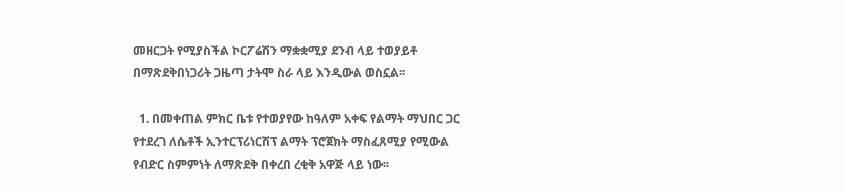መዘርጋት የሚያስችል ኮርፖሬሽን ማቋቋሚያ ደንብ ላይ ተወያይቶ በማጽደቅበነጋሪት ጋዜጣ ታትሞ ስራ ላይ እንዲውል ወስኗል፡፡

  1. በመቀጠል ምክር ቤቱ የተወያየው ከዓለም አቀፍ የልማት ማህበር ጋር የተደረገ ለሴቶች ኢንተርፕሪነርሽፕ ልማት ፕሮጀክት ማስፈጸሚያ የሚውል የብድር ስምምነት ለማጽደቅ በቀረበ ረቂቅ አዋጅ ላይ ነው፡፡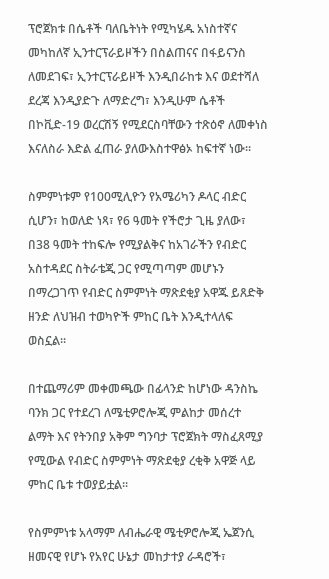ፕሮጀክቱ በሴቶች ባለቤትነት የሚካሄዱ አነስተኛና መካከለኛ ኢንተርፕራይዞችን በስልጠናና በፋይናንስ ለመደገፍ፣ ኢንተርፕራይዞች እንዲበራከቱ እና ወደተሻለ ደረጃ እንዲያድጉ ለማድረግ፣ እንዲሁም ሴቶች በኮቪድ-19 ወረርሽኝ የሚደርስባቸውን ተጽዕኖ ለመቀነስ እናለስራ እድል ፈጠራ ያለውእስተዋፅኦ ከፍተኛ ነው፡፡

ስምምነቱም የ100ሚሊዮን የአሜሪካን ዶላር ብድር ሲሆን፣ ከወለድ ነጻ፣ የ6 ዓመት የችሮታ ጊዜ ያለው፣ በ38 ዓመት ተከፍሎ የሚያልቅና ከአገራችን የብድር አስተዳደር ስትራቴጂ ጋር የሚጣጣም መሆኑን በማረጋገጥ የብድር ስምምነት ማጽደቂያ አዋጁ ይጸድቅ ዘንድ ለህዝብ ተወካዮች ምከር ቤት እንዲተላለፍ ወስኗል፡፡

በተጨማሪም መቀመጫው በፊላንድ ከሆነው ዳንስኬ ባንክ ጋር የተደረገ ለሜቲዎሮሎጂ ምልከታ መሰረተ ልማት እና የትንበያ አቅም ግንባታ ፕሮጀክት ማስፈጸሚያ የሚውል የብድር ስምምነት ማጽደቂያ ረቂቅ አዋጅ ላይ ምከር ቤቱ ተወያይቷል፡፡

የስምምነቱ አላማም ለብሔራዊ ሜቲዎሮሎጂ ኤጀንሲ ዘመናዊ የሆኑ የአየር ሁኔታ መከታተያ ራዳሮች፣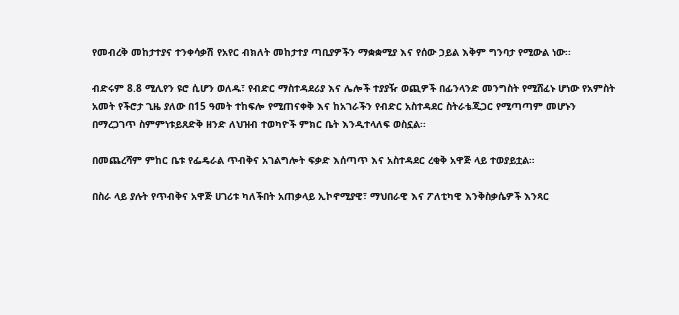የመብረቅ መከታተያና ተንቀሳቃሽ የአየር ብክለት መከታተያ ጣቢያዎችን ማቋቋሚያ እና የሰው ኃይል እቅም ግንባታ የሚውል ነው፡፡

ብድሩም 8.8 ሚሊየን ዩሮ ሲሆን ወለዱ፣ የብድር ማስተዳደሪያ እና ሌሎች ተያያዥ ወጪዎች በፊንላንድ መንግስት የሚሸፈኑ ሆነው የአምስት አመት የችሮታ ጊዜ ያለው በ15 ዓመት ተከፍሎ የሚጠናቀቅ እና ከአገራችን የብድር አስተዳደር ስትራቴጂጋር የሚጣጣም መሆኑን በማረጋገጥ ስምምነቱይጸድቅ ዘንድ ለህዝብ ተወካዮች ምክር ቤት እንዲተላለፍ ወስኗል፡፡

በመጨረሻም ምከር ቤቱ የፌዴራል ጥብቅና አገልግሎት ፍቃድ እሰጣጥ እና አስተዳደር ረቂቅ አዋጅ ላይ ተወያይቷል።

በስራ ላይ ያሉት የጥብቅና አዋጅ ሀገሪቱ ካለችበት አጠቃላይ ኢኮኖሚያዊ፣ ማህበራዊ እና ፖለቲካዊ እንቅስቃሴዎች እንጻር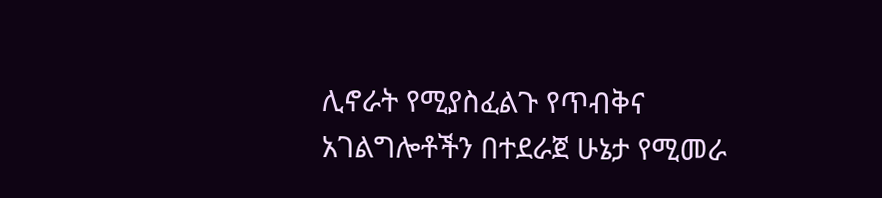ሊኖራት የሚያስፈልጉ የጥብቅና አገልግሎቶችን በተደራጀ ሁኔታ የሚመራ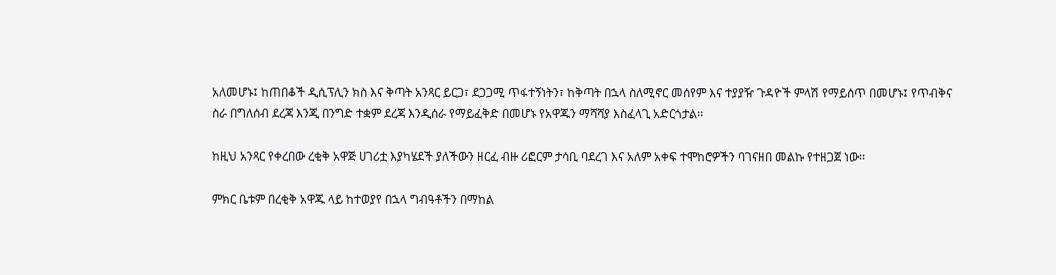አለመሆኑ፤ ከጠበቆች ዲሲፕሊን ክስ እና ቅጣት አንጻር ይርጋ፣ ደጋጋሚ ጥፋተኝነትን፣ ከቅጣት በኋላ ስለሚኖር መሰየም እና ተያያዥ ጉዳዮች ምላሽ የማይሰጥ በመሆኑ፤ የጥብቅና ስራ በግለሰብ ደረጃ እንጂ በንግድ ተቋም ደረጃ እንዲሰራ የማይፈቅድ በመሆኑ የአዋጁን ማሻሻያ እስፈላጊ አድርጎታል፡፡

ከዚህ አንጻር የቀረበው ረቂቅ አዋጅ ሀገሪቷ እያካሄደች ያለችውን ዘርፈ ብዙ ሪፎርም ታሳቢ ባደረገ እና አለም አቀፍ ተሞከሮዎችን ባገናዘበ መልኩ የተዘጋጀ ነው፡፡

ምክር ቤቱም በረቂቅ አዋጁ ላይ ከተወያየ በኋላ ግብዓቶችን በማከል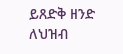ይጸድቅ ዘንድ ለህዝብ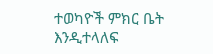ተወካዮች ምክር ቤት እንዲተላለፍ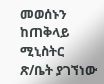መወሰኑን ከጠቅላይ ሚኒስትር ጽ/ቤት ያገኘነው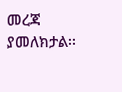መረጃ ያመለክታል፡፡